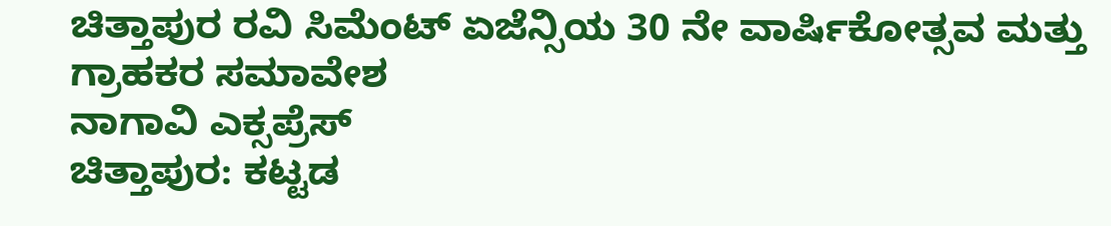ಚಿತ್ತಾಪುರ ರವಿ ಸಿಮೆಂಟ್ ಏಜೆನ್ಸಿಯ 30 ನೇ ವಾರ್ಷಿಕೋತ್ಸವ ಮತ್ತು ಗ್ರಾಹಕರ ಸಮಾವೇಶ
ನಾಗಾವಿ ಎಕ್ಸಪ್ರೆಸ್
ಚಿತ್ತಾಪುರ: ಕಟ್ಟಡ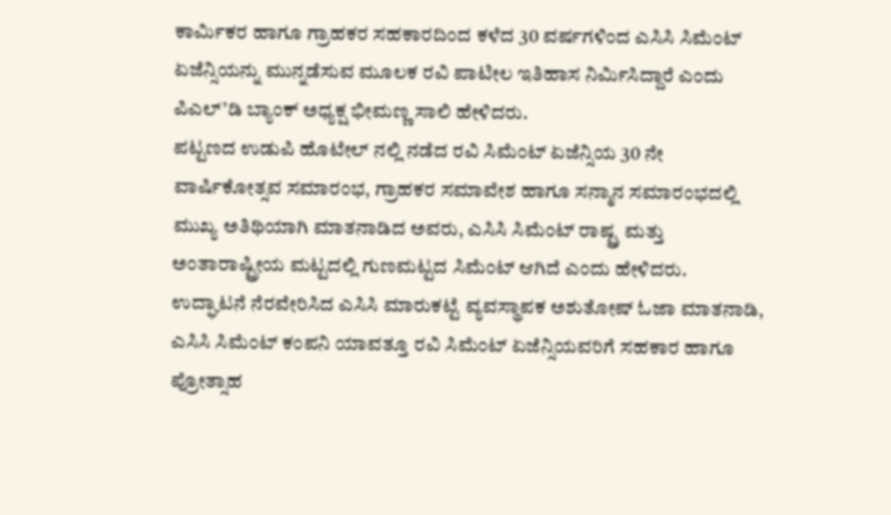ಕಾರ್ಮಿಕರ ಹಾಗೂ ಗ್ರಾಹಕರ ಸಹಕಾರದಿಂದ ಕಳೆದ 30 ವರ್ಷಗಳಿಂದ ಎಸಿಸಿ ಸಿಮೆಂಟ್ ಏಜೆನ್ಸಿಯನ್ನು ಮುನ್ನಡೆಸುವ ಮೂಲಕ ರವಿ ಪಾಟೀಲ ಇತಿಹಾಸ ನಿರ್ಮಿಸಿದ್ದಾರೆ ಎಂದು ಪಿಎಲ್’ಡಿ ಬ್ಯಾಂಕ್ ಅಧ್ಯಕ್ಷ ಭೀಮಣ್ಣ ಸಾಲಿ ಹೇಳಿದರು.
ಪಟ್ಟಣದ ಉಡುಪಿ ಹೊಟೇಲ್ ನಲ್ಲಿ ನಡೆದ ರವಿ ಸಿಮೆಂಟ್ ಏಜೆನ್ಸಿಯ 30 ನೇ ವಾರ್ಷಿಕೋತ್ಸವ ಸಮಾರಂಭ, ಗ್ರಾಹಕರ ಸಮಾವೇಶ ಹಾಗೂ ಸನ್ಮಾನ ಸಮಾರಂಭದಲ್ಲಿ ಮುಖ್ಯ ಅತಿಥಿಯಾಗಿ ಮಾತನಾಡಿದ ಅವರು, ಎಸಿಸಿ ಸಿಮೆಂಟ್ ರಾಷ್ಟ್ರ ಮತ್ತು ಅಂತಾರಾಷ್ಟ್ರೀಯ ಮಟ್ಟದಲ್ಲಿ ಗುಣಮಟ್ಟದ ಸಿಮೆಂಟ್ ಆಗಿದೆ ಎಂದು ಹೇಳಿದರು.
ಉದ್ಘಾಟನೆ ನೆರವೇರಿಸಿದ ಎಸಿಸಿ ಮಾರುಕಟ್ಟೆ ವ್ಯವಸ್ಥಾಪಕ ಅಶುತೋಷ್ ಓಜಾ ಮಾತನಾಡಿ, ಎಸಿಸಿ ಸಿಮೆಂಟ್ ಕಂಪನಿ ಯಾವತ್ತೂ ರವಿ ಸಿಮೆಂಟ್ ಏಜೆನ್ಸಿಯವರಿಗೆ ಸಹಕಾರ ಹಾಗೂ ಪ್ರೋತ್ಸಾಹ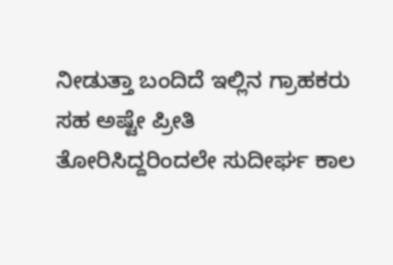ನೀಡುತ್ತಾ ಬಂದಿದೆ ಇಲ್ಲಿನ ಗ್ರಾಹಕರು ಸಹ ಅಷ್ಟೇ ಪ್ರೀತಿ ತೋರಿಸಿದ್ದರಿಂದಲೇ ಸುದೀರ್ಘ ಕಾಲ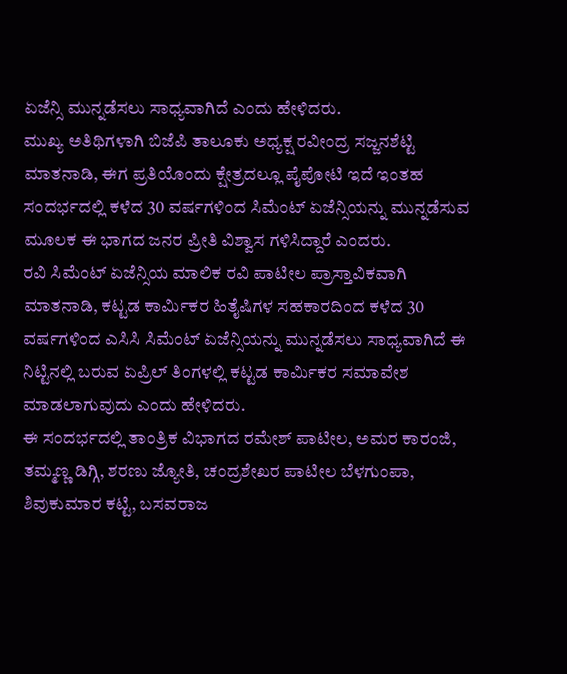ಏಜೆನ್ಸಿ ಮುನ್ನಡೆಸಲು ಸಾಧ್ಯವಾಗಿದೆ ಎಂದು ಹೇಳಿದರು.
ಮುಖ್ಯ ಅತಿಥಿಗಳಾಗಿ ಬಿಜೆಪಿ ತಾಲೂಕು ಅಧ್ಯಕ್ಷ ರವೀಂದ್ರ ಸಜ್ಜನಶೆಟ್ಟಿ ಮಾತನಾಡಿ, ಈಗ ಪ್ರತಿಯೊಂದು ಕ್ಷೇತ್ರದಲ್ಲೂ ಪೈಪೋಟಿ ಇದೆ ಇಂತಹ ಸಂದರ್ಭದಲ್ಲಿ ಕಳೆದ 30 ವರ್ಷಗಳಿಂದ ಸಿಮೆಂಟ್ ಏಜೆನ್ಸಿಯನ್ನು ಮುನ್ನಡೆಸುವ ಮೂಲಕ ಈ ಭಾಗದ ಜನರ ಪ್ರೀತಿ ವಿಶ್ವಾಸ ಗಳಿಸಿದ್ದಾರೆ ಎಂದರು.
ರವಿ ಸಿಮೆಂಟ್ ಏಜೆನ್ಸಿಯ ಮಾಲಿಕ ರವಿ ಪಾಟೀಲ ಪ್ರಾಸ್ತಾವಿಕವಾಗಿ ಮಾತನಾಡಿ, ಕಟ್ಟಡ ಕಾರ್ಮಿಕರ ಹಿತೈಷಿಗಳ ಸಹಕಾರದಿಂದ ಕಳೆದ 30 ವರ್ಷಗಳಿಂದ ಎಸಿಸಿ ಸಿಮೆಂಟ್ ಏಜೆನ್ಸಿಯನ್ನು ಮುನ್ನಡೆಸಲು ಸಾಧ್ಯವಾಗಿದೆ ಈ ನಿಟ್ಟಿನಲ್ಲಿ ಬರುವ ಏಪ್ರಿಲ್ ತಿಂಗಳಲ್ಲಿ ಕಟ್ಟಡ ಕಾರ್ಮಿಕರ ಸಮಾವೇಶ ಮಾಡಲಾಗುವುದು ಎಂದು ಹೇಳಿದರು.
ಈ ಸಂದರ್ಭದಲ್ಲಿ ತಾಂತ್ರಿಕ ವಿಭಾಗದ ರಮೇಶ್ ಪಾಟೀಲ, ಅಮರ ಕಾರಂಜಿ, ತಮ್ಮಣ್ಣ ಡಿಗ್ಗಿ, ಶರಣು ಜ್ಯೋತಿ, ಚಂದ್ರಶೇಖರ ಪಾಟೀಲ ಬೆಳಗುಂಪಾ, ಶಿವುಕುಮಾರ ಕಟ್ಟಿ, ಬಸವರಾಜ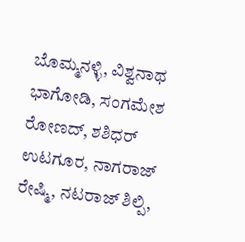ಬೊಮ್ಮನಳ್ಳಿ, ವಿಶ್ವನಾಥ ಭಾಗೋಡಿ, ಸಂಗಮೇಶ ರೋಣದ್, ಶಶಿಧರ್ ಉಟಗೂರ, ನಾಗರಾಜ್ ರೇಷ್ಮಿ, ನಟರಾಜ್ ಶಿಲ್ಪಿ,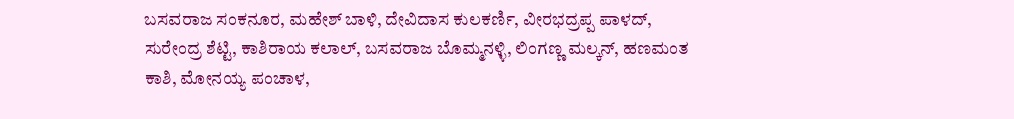ಬಸವರಾಜ ಸಂಕನೂರ, ಮಹೇಶ್ ಬಾಳಿ, ದೇವಿದಾಸ ಕುಲಕರ್ಣಿ, ವೀರಭದ್ರಪ್ಪ ಪಾಳದ್, ಸುರೇಂದ್ರ ಶೆಟ್ಟಿ, ಕಾಶಿರಾಯ ಕಲಾಲ್, ಬಸವರಾಜ ಬೊಮ್ಮನಳ್ಳಿ, ಲಿಂಗಣ್ಣ ಮಲ್ಕನ್, ಹಣಮಂತ ಕಾಶಿ, ಮೋನಯ್ಯ ಪಂಚಾಳ,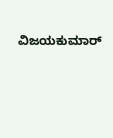ವಿಜಯಕುಮಾರ್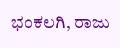ಭಂಕಲಗಿ, ರಾಜು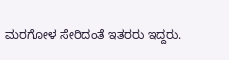ಮರಗೋಳ ಸೇರಿದಂತೆ ಇತರರು ಇದ್ದರು.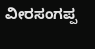ವೀರಸಂಗಪ್ಪ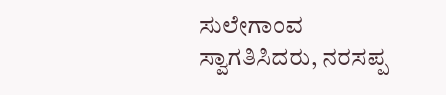ಸುಲೇಗಾಂವ ಸ್ವಾಗತಿಸಿದರು, ನರಸಪ್ಪ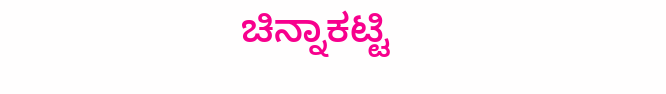ಚಿನ್ನಾಕಟ್ಟಿ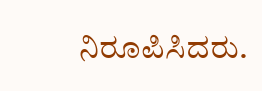ನಿರೂಪಿಸಿದರು.